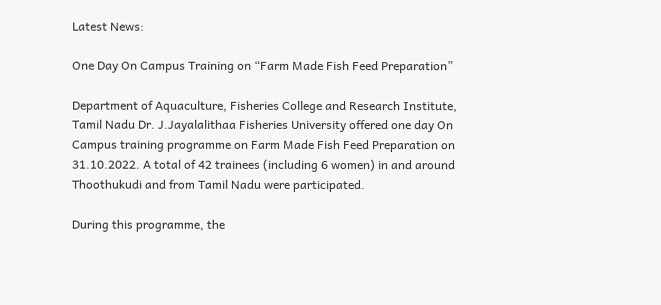Latest News:

One Day On Campus Training on “Farm Made Fish Feed Preparation”

Department of Aquaculture, Fisheries College and Research Institute, Tamil Nadu Dr. J.Jayalalithaa Fisheries University offered one day On Campus training programme on Farm Made Fish Feed Preparation on 31.10.2022. A total of 42 trainees (including 6 women) in and around Thoothukudi and from Tamil Nadu were participated.

During this programme, the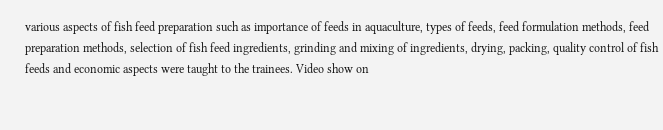various aspects of fish feed preparation such as importance of feeds in aquaculture, types of feeds, feed formulation methods, feed preparation methods, selection of fish feed ingredients, grinding and mixing of ingredients, drying, packing, quality control of fish feeds and economic aspects were taught to the trainees. Video show on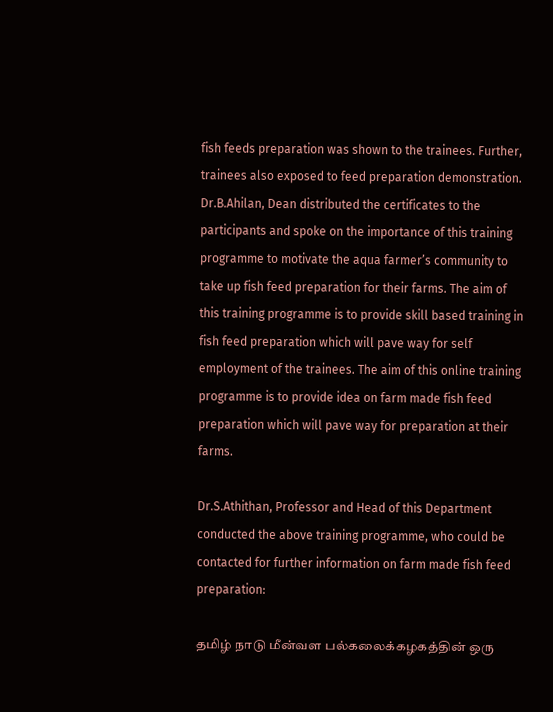fish feeds preparation was shown to the trainees. Further, trainees also exposed to feed preparation demonstration. Dr.B.Ahilan, Dean distributed the certificates to the participants and spoke on the importance of this training programme to motivate the aqua farmer’s community to take up fish feed preparation for their farms. The aim of this training programme is to provide skill based training in fish feed preparation which will pave way for self employment of the trainees. The aim of this online training programme is to provide idea on farm made fish feed preparation which will pave way for preparation at their farms.

Dr.S.Athithan, Professor and Head of this Department conducted the above training programme, who could be contacted for further information on farm made fish feed preparation:

தமிழ் நாடு மீன்வள பல்கலைக்கழகத்தின் ஒரு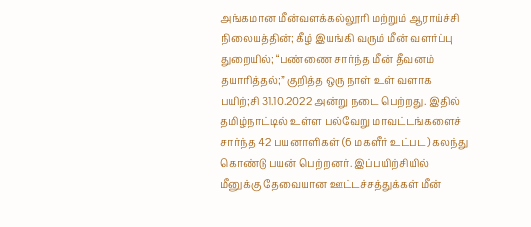அங்கமான மீன்வளக்கல்லூரி மற்றும் ஆராய்ச்சி நிலையத்தின்; கீழ் இயங்கி வரும் மீன் வளர்ப்பு துறையில்; “பண்ணை சார்ந்த மீன் தீவனம் தயாரித்தல்;” குறித்த ஒரு நாள் உள் வளாக பயிற்;சி 31.10.2022 அன்று நடை பெற்றது. இதில் தமிழ்நாட்டில் உள்ள பல்வேறு மாவட்டங்களைச் சார்ந்த 42 பயனாளிகள் (6 மகளீர் உட்பட) கலந்து கொண்டு பயன் பெற்றனர். இப்பயிற்சியில் மீனுக்கு தேவையான ஊட்டச்சத்துக்கள் மீன்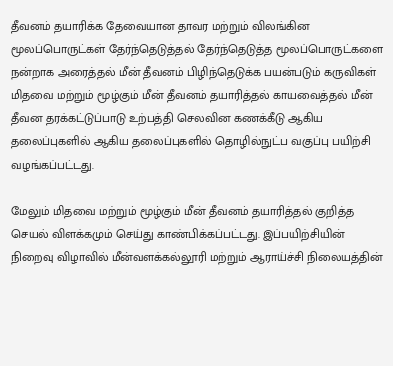தீவனம் தயாரிக்க தேவையான தாவர மற்றும் விலங்கின மூலப்பொருட்கள் தேர்ந்தெடுத்தல் தேர்ந்தெடுத்த மூலப்பொருட்களை நன்றாக அரைத்தல் மீன் தீவனம் பிழிந்தெடுக்க பயன்படும் கருவிகள் மிதவை மற்றும் மூழ்கும் மீன் தீவனம் தயாரித்தல் காயவைத்தல் மீன் தீவன தரக்கட்டுப்பாடு உற்பத்தி செலவின கணக்கீடு ஆகிய தலைப்புகளில் ஆகிய தலைப்புகளில் தொழில்நுட்ப வகுப்பு பயிற்சி வழங்கப்பட்டது.

மேலும் மிதவை மற்றும் மூழ்கும் மீன் தீவனம் தயாரித்தல் குறித்த செயல் விளக்கமும் செய்து காண்பிக்கப்பட்டது. இப்பயிற்சியின் நிறைவு விழாவில் மீன்வளக்கல்லூரி மற்றும் ஆராய்ச்சி நிலையத்தின்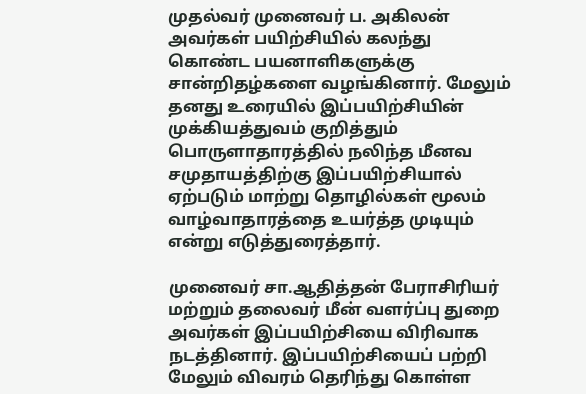முதல்வர் முனைவர் ப. அகிலன் அவர்கள் பயிற்சியில் கலந்து கொண்ட பயனாளிகளுக்கு சான்றிதழ்களை வழங்கினார். மேலும் தனது உரையில் இப்பயிற்சியின் முக்கியத்துவம் குறித்தும் பொருளாதாரத்தில் நலிந்த மீனவ சமுதாயத்திற்கு இப்பயிற்சியால் ஏற்படும் மாற்று தொழில்கள் மூலம் வாழ்வாதாரத்தை உயர்த்த முடியும் என்று எடுத்துரைத்தார்.

முனைவர் சா.ஆதித்தன் பேராசிரியர் மற்றும் தலைவர் மீன் வளர்ப்பு துறை அவர்கள் இப்பயிற்சியை விரிவாக நடத்தினார். இப்பயிற்சியைப் பற்றி மேலும் விவரம் தெரிந்து கொள்ள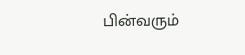பின்வரும்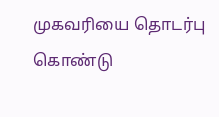முகவரியை தொடர்பு கொண்டு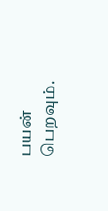பயன் பெறவும்.